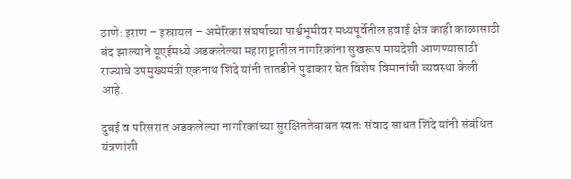ठाणे: इराण – इस्रायल – अमेरिका संघर्षाच्या पार्श्वभूमीवर मध्यपूर्वेतील हवाई क्षेत्र काही काळासाठी बंद झाल्याने यूएईमध्ये अडकलेल्या महाराष्ट्रातील नागरिकांना सुखरूप मायदेशी आणण्यासाठी राज्याचे उपमुख्यमंत्री एकनाथ शिंदे यांनी तातडीने पुढाकार घेत विशेष विमानांची व्यवस्था केली आहे.

दुबई व परिसरात अडकलेल्या नागरिकांच्या सुरक्षिततेबाबत स्वतः संवाद साधत शिंदे यांनी संबंधित यंत्रणांशी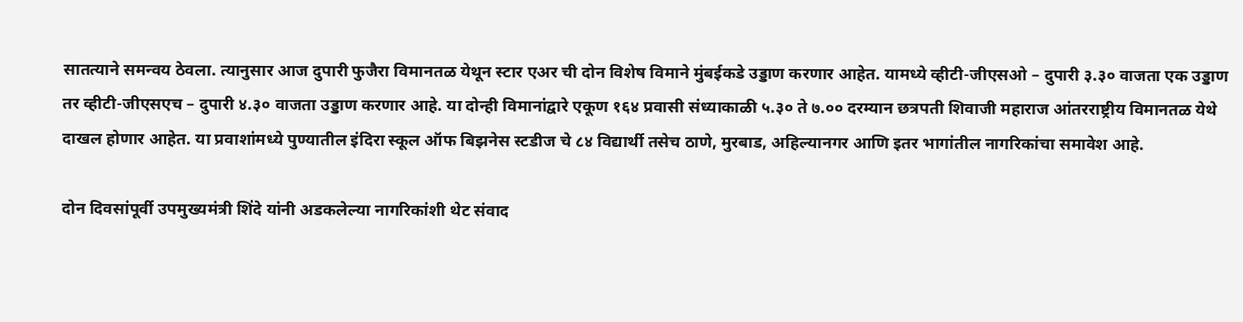सातत्याने समन्वय ठेवला. त्यानुसार आज दुपारी फुजैरा विमानतळ येथून स्टार एअर ची दोन विशेष विमाने मुंबईकडे उड्डाण करणार आहेत. यामध्ये व्हीटी-जीएसओ – दुपारी ३.३० वाजता एक उड्डाण तर व्हीटी-जीएसएच – दुपारी ४.३० वाजता उड्डाण करणार आहे. या दोन्ही विमानांद्वारे एकूण १६४ प्रवासी संध्याकाळी ५.३० ते ७.०० दरम्यान छत्रपती शिवाजी महाराज आंतरराष्ट्रीय विमानतळ येथे दाखल होणार आहेत. या प्रवाशांमध्ये पुण्यातील इंदिरा स्कूल ऑफ बिझनेस स्टडीज चे ८४ विद्यार्थी तसेच ठाणे, मुरबाड, अहिल्यानगर आणि इतर भागांतील नागरिकांचा समावेश आहे.

दोन दिवसांपूर्वी उपमुख्यमंत्री शिंदे यांनी अडकलेल्या नागरिकांशी थेट संवाद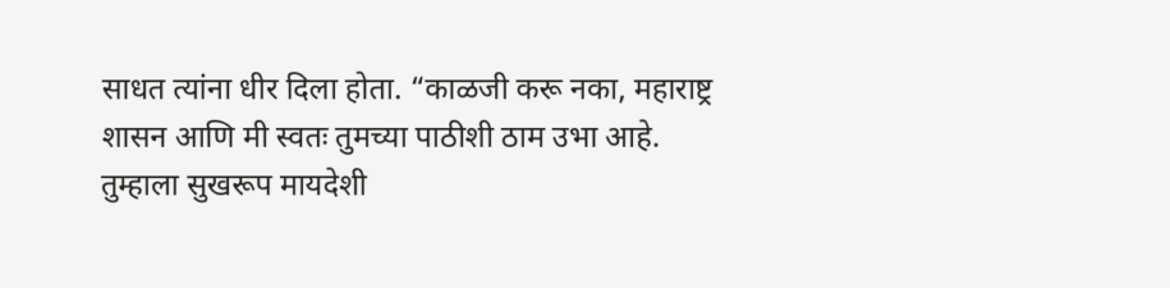साधत त्यांना धीर दिला होता. “काळजी करू नका, महाराष्ट्र शासन आणि मी स्वतः तुमच्या पाठीशी ठाम उभा आहे. तुम्हाला सुखरूप मायदेशी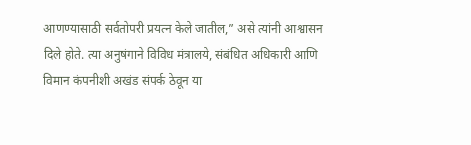आणण्यासाठी सर्वतोपरी प्रयत्न केले जातील,” असे त्यांनी आश्वासन दिले होते. त्या अनुषंगाने विविध मंत्रालये, संबंधित अधिकारी आणि विमान कंपनीशी अखंड संपर्क ठेवून या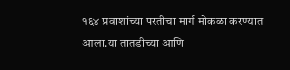१६४ प्रवाशांच्या परतीचा मार्ग मोकळा करण्यात आला.या तातडीच्या आणि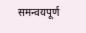समन्वयपूर्ण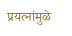प्रयत्नांमुळे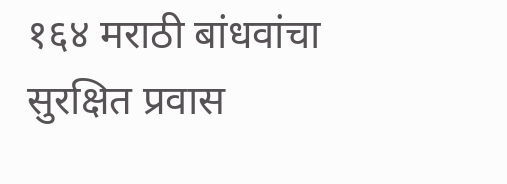१६४ मराठी बांधवांचा सुरक्षित प्रवास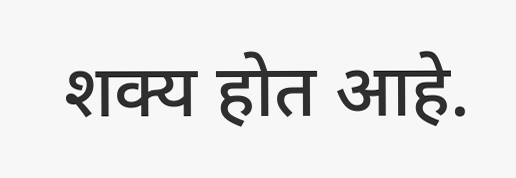शक्य होत आहे.